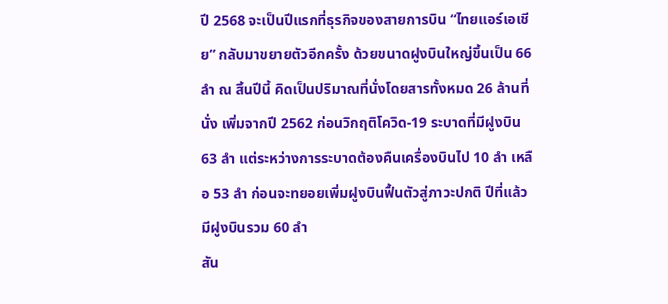ปี 2568 จะเป็นปีแรกที่ธุรกิจของสายการบิน “ไทยแอร์เอเชีย” กลับมาขยายตัวอีกครั้ง ด้วยขนาดฝูงบินใหญ่ขึ้นเป็น 66 ลำ ณ สิ้นปีนี้ คิดเป็นปริมาณที่นั่งโดยสารทั้งหมด 26 ล้านที่นั่ง เพิ่มจากปี 2562 ก่อนวิกฤติโควิด-19 ระบาดที่มีฝูงบิน 63 ลำ แต่ระหว่างการระบาดต้องคืนเครื่องบินไป 10 ลำ เหลือ 53 ลำ ก่อนจะทยอยเพิ่มฝูงบินฟื้นตัวสู่ภาวะปกติ ปีที่แล้วมีฝูงบินรวม 60 ลำ
สัน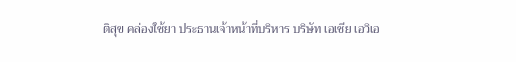ติสุข คล่องใช้ยา ประธานเจ้าหน้าที่บริหาร บริษัท เอเชีย เอวิเอ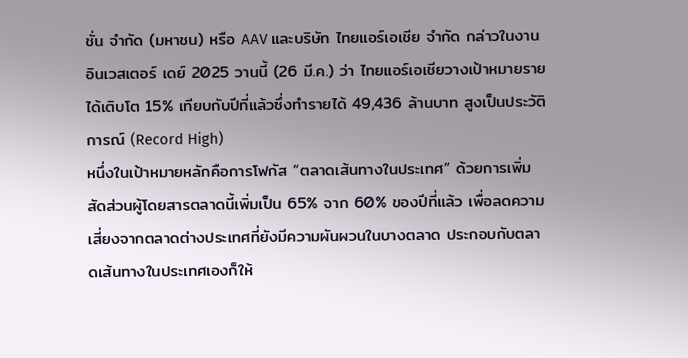ชั่น จำกัด (มหาชน) หรือ AAV และบริษัท ไทยแอร์เอเชีย จำกัด กล่าวในงาน อินเวสเตอร์ เดย์ 2025 วานนี้ (26 มี.ค.) ว่า ไทยแอร์เอเชียวางเป้าหมายรายได้เติบโต 15% เทียบกับปีที่แล้วซึ่งทำรายได้ 49,436 ล้านบาท สูงเป็นประวัติการณ์ (Record High)
หนึ่งในเป้าหมายหลักคือการโฟกัส “ตลาดเส้นทางในประเทศ” ด้วยการเพิ่มสัดส่วนผู้โดยสารตลาดนี้เพิ่มเป็น 65% จาก 60% ของปีที่แล้ว เพื่อลดความเสี่ยงจากตลาดต่างประเทศที่ยังมีความผันผวนในบางตลาด ประกอบกับตลาดเส้นทางในประเทศเองก็ให้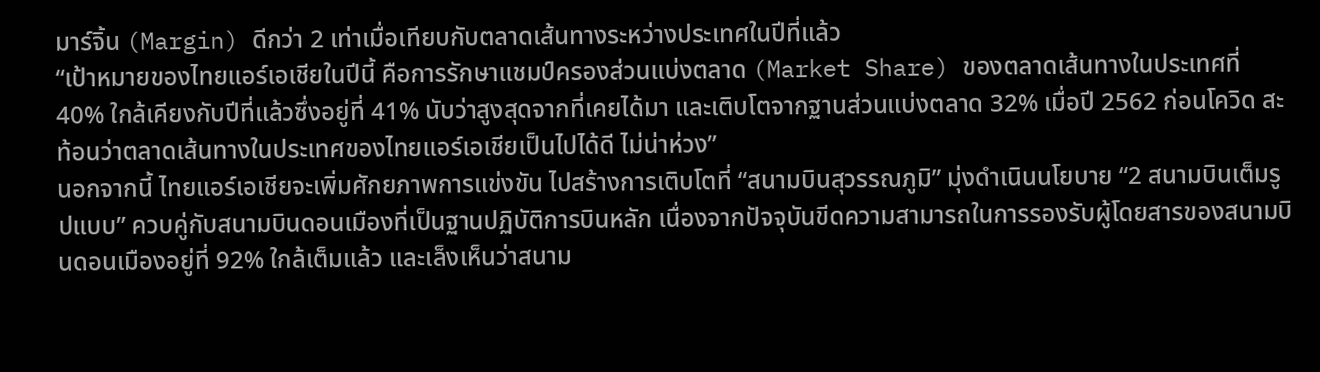มาร์จิ้น (Margin) ดีกว่า 2 เท่าเมื่อเทียบกับตลาดเส้นทางระหว่างประเทศในปีที่แล้ว
“เป้าหมายของไทยแอร์เอเชียในปีนี้ คือการรักษาแชมป์ครองส่วนแบ่งตลาด (Market Share) ของตลาดเส้นทางในประเทศที่ 40% ใกล้เคียงกับปีที่แล้วซึ่งอยู่ที่ 41% นับว่าสูงสุดจากที่เคยได้มา และเติบโตจากฐานส่วนแบ่งตลาด 32% เมื่อปี 2562 ก่อนโควิด สะท้อนว่าตลาดเส้นทางในประเทศของไทยแอร์เอเชียเป็นไปได้ดี ไม่น่าห่วง”
นอกจากนี้ ไทยแอร์เอเชียจะเพิ่มศักยภาพการแข่งขัน ไปสร้างการเติบโตที่ “สนามบินสุวรรณภูมิ” มุ่งดำเนินนโยบาย “2 สนามบินเต็มรูปแบบ” ควบคู่กับสนามบินดอนเมืองที่เป็นฐานปฏิบัติการบินหลัก เนื่องจากปัจจุบันขีดความสามารถในการรองรับผู้โดยสารของสนามบินดอนเมืองอยู่ที่ 92% ใกล้เต็มแล้ว และเล็งเห็นว่าสนาม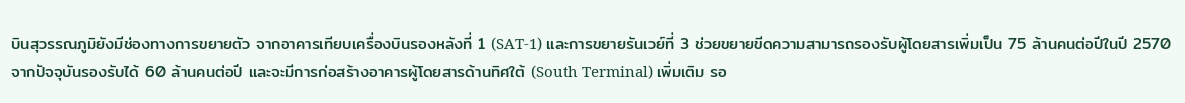บินสุวรรณภูมิยังมีช่องทางการขยายตัว จากอาคารเทียบเครื่องบินรองหลังที่ 1 (SAT-1) และการขยายรันเวย์ที่ 3 ช่วยขยายขีดความสามารถรองรับผู้โดยสารเพิ่มเป็น 75 ล้านคนต่อปีในปี 2570 จากปัจจุบันรองรับได้ 60 ล้านคนต่อปี และจะมีการก่อสร้างอาคารผู้โดยสารด้านทิศใต้ (South Terminal) เพิ่มเติม รอ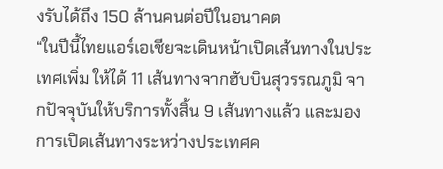งรับได้ถึง 150 ล้านคนต่อปีในอนาคต
“ในปีนี้ไทยแอร์เอเชียจะเดินหน้าเปิดเส้นทางในประเทศเพิ่ม ให้ได้ 11 เส้นทางจากฮับบินสุวรรณภูมิ จากปัจจุบันให้บริการทั้งสิ้น 9 เส้นทางแล้ว และมองการเปิดเส้นทางระหว่างประเทศค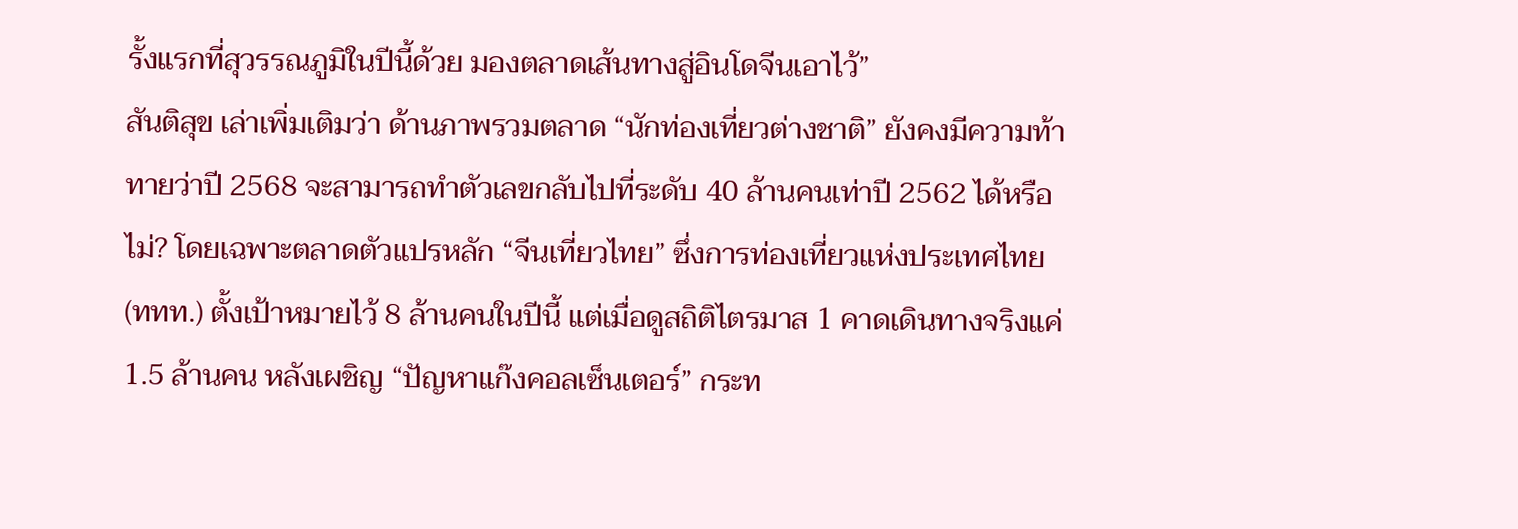รั้งแรกที่สุวรรณภูมิในปีนี้ด้วย มองตลาดเส้นทางสู่อินโดจีนเอาไว้”
สันติสุข เล่าเพิ่มเติมว่า ด้านภาพรวมตลาด “นักท่องเที่ยวต่างชาติ” ยังคงมีความท้าทายว่าปี 2568 จะสามารถทำตัวเลขกลับไปที่ระดับ 40 ล้านคนเท่าปี 2562 ได้หรือไม่? โดยเฉพาะตลาดตัวแปรหลัก “จีนเที่ยวไทย” ซึ่งการท่องเที่ยวแห่งประเทศไทย (ททท.) ตั้งเป้าหมายไว้ 8 ล้านคนในปีนี้ แต่เมื่อดูสถิติไตรมาส 1 คาดเดินทางจริงแค่ 1.5 ล้านคน หลังเผชิญ “ปัญหาแก๊งคอลเซ็นเตอร์” กระท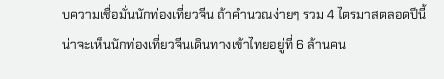บความเชื่อมั่นนักท่องเที่ยวจีน ถ้าคำนวณง่ายๆ รวม 4 ไตรมาสตลอดปีนี้ น่าจะเห็นนักท่องเที่ยวจีนเดินทางเข้าไทยอยู่ที่ 6 ล้านคน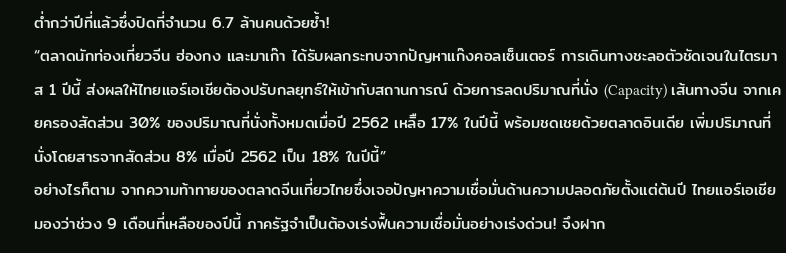ต่ำกว่าปีที่แล้วซึ่งปิดที่จำนวน 6.7 ล้านคนด้วยซ้ำ!
“ตลาดนักท่องเที่ยวจีน ฮ่องกง และมาเก๊า ได้รับผลกระทบจากปัญหาแก๊งคอลเซ็นเตอร์ การเดินทางชะลอตัวชัดเจนในไตรมาส 1 ปีนี้ ส่งผลให้ไทยแอร์เอเชียต้องปรับกลยุทธ์ให้เข้ากับสถานการณ์ ด้วยการลดปริมาณที่นั่ง (Capacity) เส้นทางจีน จากเคยครองสัดส่วน 30% ของปริมาณที่นั่งทั้งหมดเมื่อปี 2562 เหลิือ 17% ในปีนี้ พร้อมชดเชยด้วยตลาดอินเดีย เพิ่มปริมาณที่นั่งโดยสารจากสัดส่วน 8% เมื่อปี 2562 เป็น 18% ในปีนี้”
อย่างไรก็ตาม จากความท้าทายของตลาดจีนเที่ยวไทยซึ่งเจอปัญหาความเชื่อมั่นด้านความปลอดภัยตั้งแต่ต้นปี ไทยแอร์เอเชียมองว่าช่วง 9 เดือนที่เหลือของปีนี้ ภาครัฐจำเป็นต้องเร่งฟื้นความเชื่อมั่นอย่างเร่งด่วน! จึงฝาก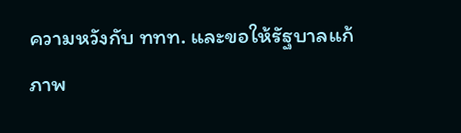ความหวังกับ ททท. และขอให้รัฐบาลแก้ภาพ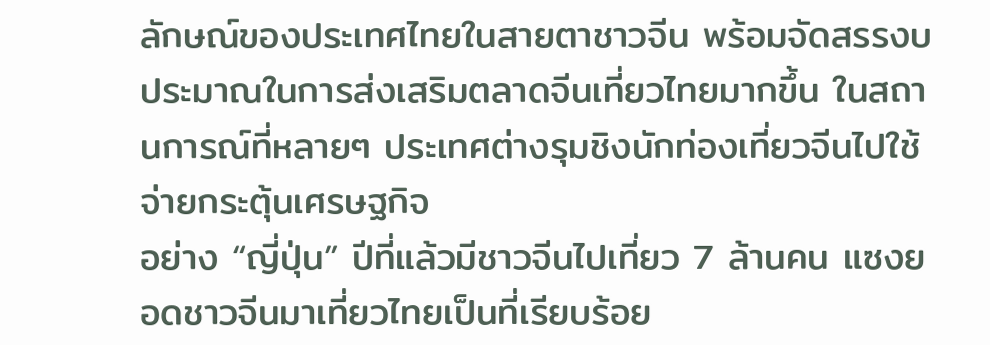ลักษณ์ของประเทศไทยในสายตาชาวจีน พร้อมจัดสรรงบประมาณในการส่งเสริมตลาดจีนเที่ยวไทยมากขึ้น ในสถานการณ์ที่หลายๆ ประเทศต่างรุมชิงนักท่องเที่ยวจีนไปใช้จ่ายกระตุ้นเศรษฐกิจ
อย่าง “ญี่ปุ่น” ปีที่แล้วมีชาวจีนไปเที่ยว 7 ล้านคน แซงยอดชาวจีนมาเที่ยวไทยเป็นที่เรียบร้อย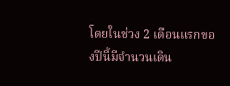โดยในช่วง 2 เดือนแรกของปีนี้มีจำนวนเดิน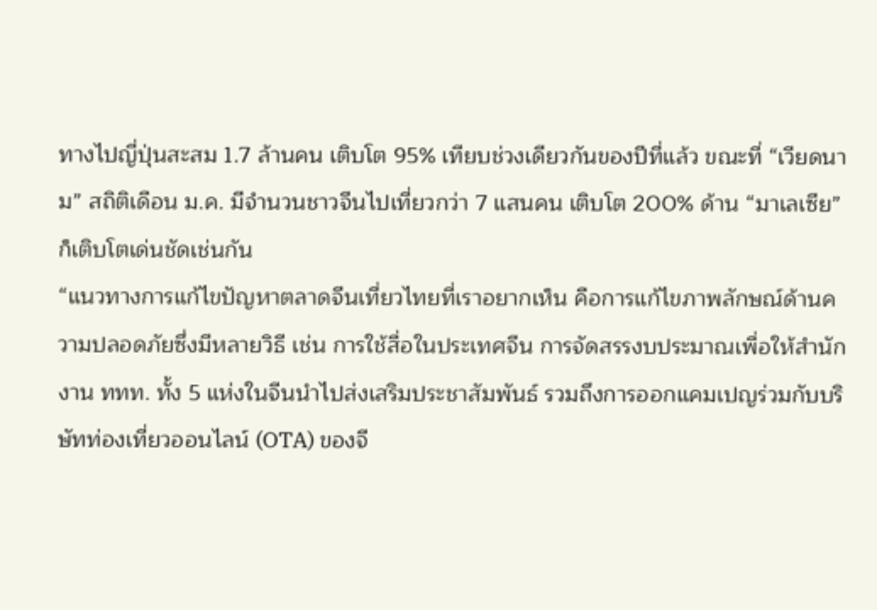ทางไปญี่ปุ่นสะสม 1.7 ล้านคน เติบโต 95% เทียบช่วงเดียวกันของปีที่แล้ว ขณะที่ “เวียดนาม” สถิติเดือน ม.ค. มีจำนวนชาวจีนไปเที่ยวกว่า 7 แสนคน เติบโต 200% ด้าน “มาเลเซีย” ก็เติบโตเด่นชัดเช่นกัน
“แนวทางการแก้ไขปัญหาตลาดจีนเที่ยวไทยที่เราอยากเห็น คือการแก้ไขภาพลักษณ์ด้านความปลอดภัยซึ่งมีหลายวิธี เช่น การใช้สื่อในประเทศจีน การจัดสรรงบประมาณเพื่อให้สำนักงาน ททท. ทั้ง 5 แห่งในจีนนำไปส่งเสริมประชาสัมพันธ์ รวมถึงการออกแคมเปญร่วมกับบริษัทท่องเที่ยวออนไลน์ (OTA) ของจี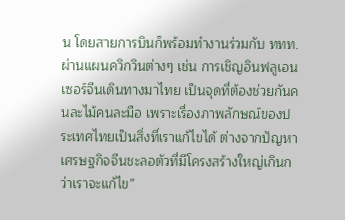น โดยสายการบินก็พร้อมทำงานร่วมกับ ททท. ผ่านแผนควิกวินต่างๆ เช่น การเชิญอินฟลูเอนเซอร์จีนเดินทางมาไทย เป็นจุดที่ต้องช่วยกันคนละไม้คนละมือ เพราะเรื่องภาพลักษณ์ของประเทศไทยเป็นสิ่งที่เราแก้ไขได้ ต่างจากปัญหาเศรษฐกิจจีนชะลอตัวที่มีโครงสร้างใหญ่เกินกว่าเราจะแก้ไข”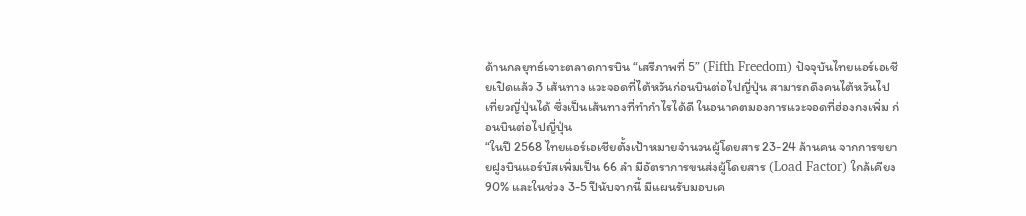ด้านกลยุทธ์เจาะตลาดการบิน “เสรีภาพที่ 5” (Fifth Freedom) ปัจจุบันไทยแอร์เอเชียเปิดแล้ว 3 เส้นทาง แวะจอดที่ไต้หวันก่อนบินต่อไปญี่ปุ่น สามารถดึงคนไต้หวันไปเที่ยวญี่ปุ่นได้ ซึ่งเป็นเส้นทางที่ทำกำไรได้ดี ในอนาคตมองการแวะจอดที่ฮ่องกงเพิ่ม ก่อนบินต่อไปญี่ปุ่น
“ในปี 2568 ไทยแอร์เอเชียตั้งเป้าหมายจำนวนผู้โดยสาร 23-24 ล้านคน จากการขยายฝูงบินแอร์บัสเพิ่มเป็น 66 ลำ มีอัตราการขนส่งผู้โดยสาร (Load Factor) ใกล้เคียง 90% และในช่วง 3-5 ปีนับจากนี้ มีแผนรับมอบเค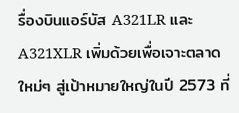รื่องบินแอร์บัส A321LR และ A321XLR เพิ่มด้วยเพื่อเจาะตลาดใหม่ๆ สู่เป้าหมายใหญ่ในปี 2573 ที่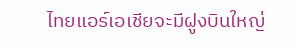ไทยแอร์เอเชียจะมีฝูงบินใหญ่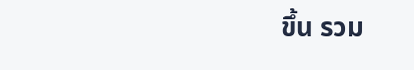ขึ้น รวม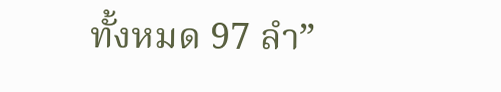ทั้งหมด 97 ลำ”